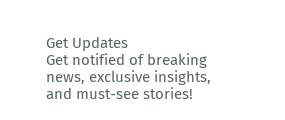Get Updates
Get notified of breaking news, exclusive insights, and must-see stories!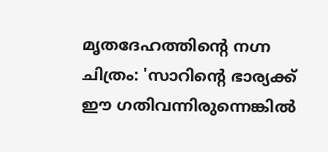മൃതദേഹത്തിന്റെ നഗ്ന ചിത്രം: 'സാറിന്റെ ഭാര്യക്ക് ഈ ഗതിവന്നിരുന്നെങ്കില്‍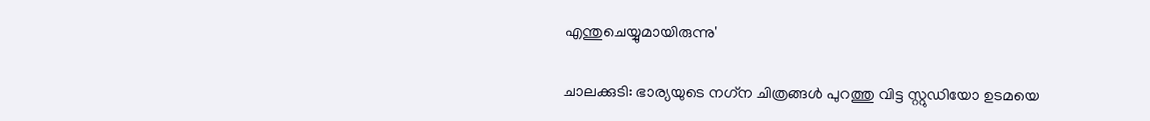എന്തുചെയ്യുമായിരുന്നു'

ചാലക്കുടി: ഭാര്യയുടെ നഗ്‌ന ചിത്രങ്ങള്‍ പുറത്തു വിട്ട സ്റ്റുഡിയോ ഉടമയെ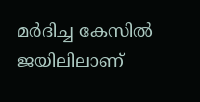മര്‍ദിച്ച കേസില്‍ ജയിലിലാണ്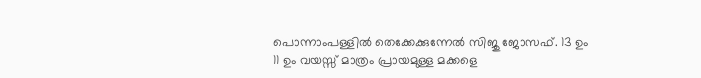പൊന്നാംപള്ളില്‍ തെക്കേക്കുന്നേല്‍ സിജു ജോസഫ്. 13 ഉം 11 ഉം വയസ്സ് മാത്രം പ്രായമുള്ള മക്കളെ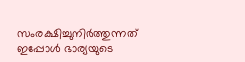സംരക്ഷിച്ചുനിര്‍ത്തുന്നത് ഇപ്പോള്‍ ഭാര്യയുടെ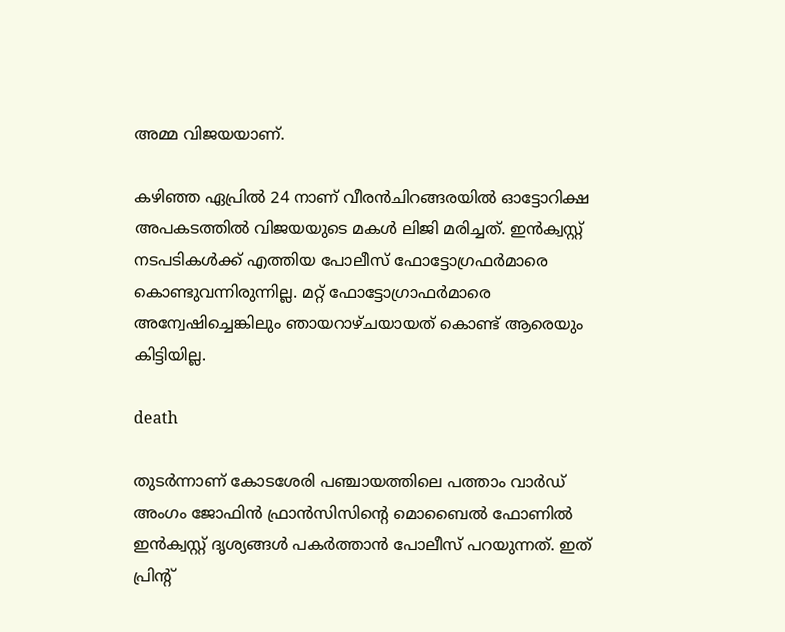അമ്മ വിജയയാണ്.

കഴിഞ്ഞ ഏപ്രില്‍ 24 നാണ് വീരന്‍ചിറങ്ങരയില്‍ ഓട്ടോറിക്ഷ അപകടത്തില്‍ വിജയയുടെ മകള്‍ ലിജി മരിച്ചത്. ഇന്‍ക്വസ്റ്റ് നടപടികള്‍ക്ക് എത്തിയ പോലീസ് ഫോട്ടോഗ്രഫര്‍മാരെ കൊണ്ടുവന്നിരുന്നില്ല. മറ്റ് ഫോട്ടോഗ്രാഫര്‍മാരെ അന്വേഷിച്ചെങ്കിലും ഞായറാഴ്ചയായത് കൊണ്ട് ആരെയും കിട്ടിയില്ല.

death

തുടര്‍ന്നാണ് കോടശേരി പഞ്ചായത്തിലെ പത്താം വാര്‍ഡ് അംഗം ജോഫിന്‍ ഫ്രാന്‍സിസിന്റെ മൊബൈല്‍ ഫോണില്‍ ഇന്‍ക്വസ്റ്റ് ദൃശ്യങ്ങള്‍ പകര്‍ത്താന്‍ പോലീസ് പറയുന്നത്. ഇത് പ്രിന്റ്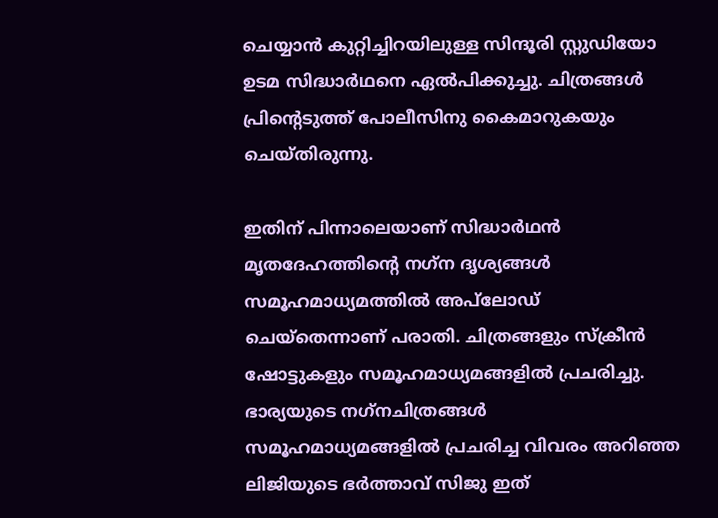ചെയ്യാന്‍ കുറ്റിച്ചിറയിലുള്ള സിന്ദൂരി സ്റ്റുഡിയോ ഉടമ സിദ്ധാര്‍ഥനെ ഏല്‍പിക്കുച്ചു. ചിത്രങ്ങള്‍ പ്രിന്റെടുത്ത് പോലീസിനു കൈമാറുകയും ചെയ്തിരുന്നു.

ഇതിന് പിന്നാലെയാണ് സിദ്ധാര്‍ഥന്‍ മൃതദേഹത്തിന്റെ നഗ്‌ന ദൃശ്യങ്ങള്‍ സമൂഹമാധ്യമത്തില്‍ അപ്‌ലോഡ് ചെയ്‌തെന്നാണ് പരാതി. ചിത്രങ്ങളും സ്‌ക്രീന്‍ ഷോട്ടുകളും സമൂഹമാധ്യമങ്ങളില്‍ പ്രചരിച്ചു. ഭാര്യയുടെ നഗ്‌നചിത്രങ്ങള്‍ സമൂഹമാധ്യമങ്ങളില്‍ പ്രചരിച്ച വിവരം അറിഞ്ഞ ലിജിയുടെ ഭര്‍ത്താവ് സിജു ഇത്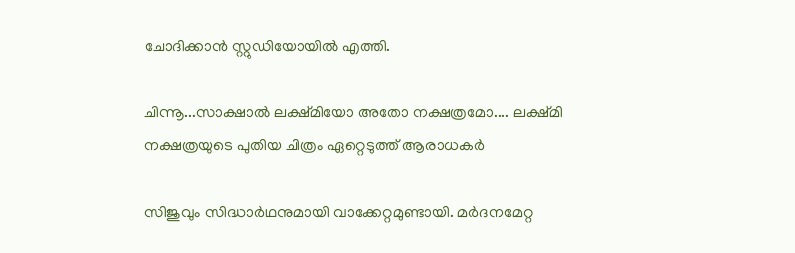ചോദിക്കാന്‍ സ്റ്റുഡിയോയില്‍ എത്തി.

ചിന്നൂ...സാക്ഷാൽ ലക്ഷ്മിയോ അതോ നക്ഷത്രമോ.... ലക്ഷ്മി നക്ഷത്രയുടെ പുതിയ ചിത്രം ഏറ്റെടുത്ത് ആരാധകർ

സിജുവും സിദ്ധാര്‍ഥനുമായി വാക്കേറ്റമുണ്ടായി. മര്‍ദനമേറ്റ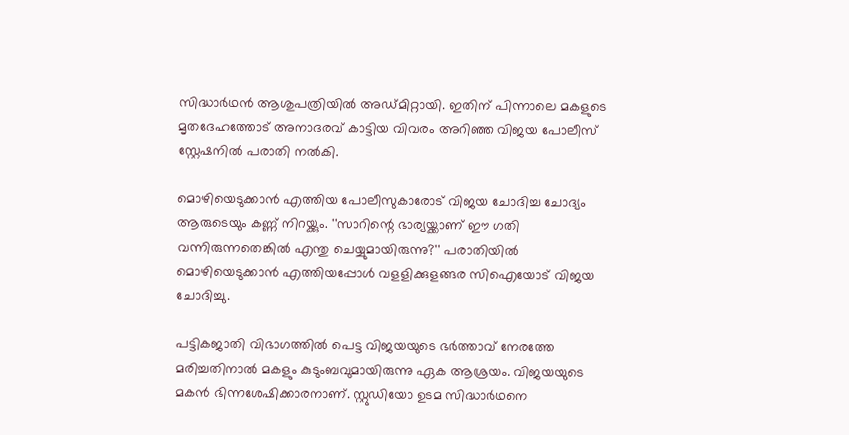സിദ്ധാര്‍ഥന്‍ ആശുപത്രിയില്‍ അഡ്മിറ്റായി. ഇതിന് പിന്നാലെ മകളുടെ മൃതദേഹത്തോട് അനാദരവ് കാട്ടിയ വിവരം അറിഞ്ഞ വിജയ പോലീസ് സ്റ്റേഷനില്‍ പരാതി നല്‍കി.

മൊഴിയെടുക്കാന്‍ എത്തിയ പോലീസുകാരോട് വിജയ ചോദിച്ച ചോദ്യം ആരുടെയും കണ്ണ് നിറയ്ക്കും. ''സാറിന്റെ ഭാര്യയ്ക്കാണ് ഈ ഗതി വന്നിരുന്നതെങ്കില്‍ എന്തു ചെയ്യുമായിരുന്നു?'' പരാതിയില്‍ മൊഴിയെടുക്കാന്‍ എത്തിയപ്പോള്‍ വളളിക്കുളങ്ങര സിഐയോട് വിജയ ചോദിച്ചു.

പട്ടികജാതി വിഭാഗത്തില്‍ പെട്ട വിജയയുടെ ഭര്‍ത്താവ് നേരത്തേ മരിച്ചതിനാല്‍ മകളും കുടുംബവുമായിരുന്നു ഏക ആശ്രയം. വിജയയുടെ മകന്‍ ഭിന്നശേഷിക്കാരനാണ്. സ്റ്റുഡിയോ ഉടമ സിദ്ധാര്‍ഥനെ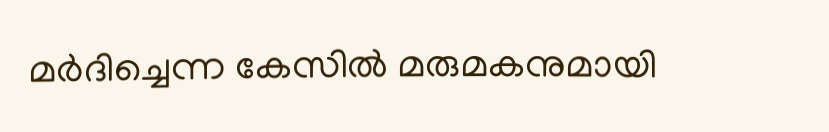മര്‍ദിച്ചെന്ന കേസില്‍ മരുമകനുമായി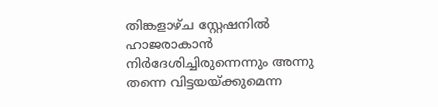തിങ്കളാഴ്ച സ്റ്റേഷനില്‍ ഹാജരാകാന്‍ നിര്‍ദേശിച്ചിരുന്നെന്നും അന്നു തന്നെ വിട്ടയയ്ക്കുമെന്ന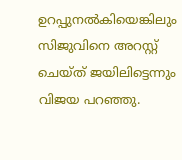ഉറപ്പുനല്‍കിയെങ്കിലും സിജുവിനെ അറസ്റ്റ് ചെയ്ത് ജയിലിട്ടെന്നും വിജയ പറഞ്ഞു.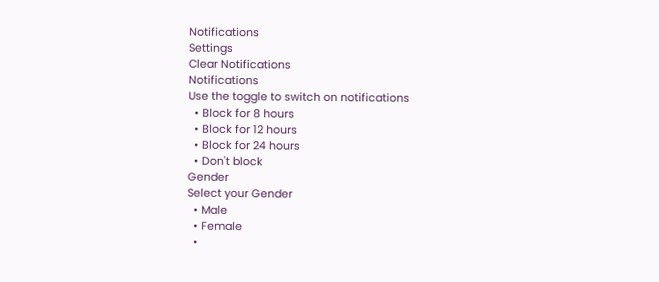Notifications
Settings
Clear Notifications
Notifications
Use the toggle to switch on notifications
  • Block for 8 hours
  • Block for 12 hours
  • Block for 24 hours
  • Don't block
Gender
Select your Gender
  • Male
  • Female
  •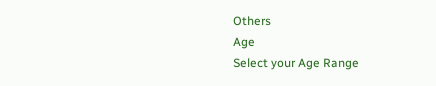Others
Age
Select your Age Range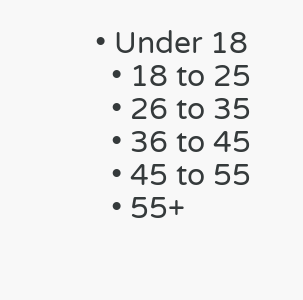• Under 18
  • 18 to 25
  • 26 to 35
  • 36 to 45
  • 45 to 55
  • 55+